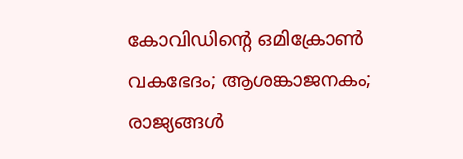കോവിഡിന്റെ ഒമിക്രോണ്‍ വകഭേദം; ആശങ്കാജനകം; രാജ്യങ്ങള്‍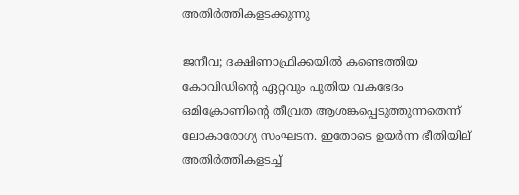അതിര്‍ത്തികളടക്കുന്നു

ജനീവ; ദക്ഷിണാഫ്രിക്കയില്‍ കണ്ടെത്തിയ കോവിഡിന്റെ ഏറ്റവും പുതിയ വകഭേദം ഒമിക്രോണിന്റെ തീവ്രത ആശങ്കപ്പെടുത്തുന്നതെന്ന് ലോകാരോഗ്യ സംഘടന. ഇതോടെ ഉയര്‍ന്ന ഭീതിയില് അതിര്‍ത്തികളടച്ച്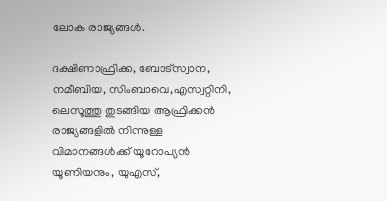ലോക രാജ്യങ്ങള്‍.

ദക്ഷിണാഫ്രിക്ക, ബോട്‌സ്വാന, നമീബിയ, സിംബാവെ,എസ്വറ്റിനി, ലെസൂത്തു തുടങ്ങിയ ആഫ്രിക്കന്‍ രാജ്യങ്ങളില്‍ നിന്നുള്ള വിമാനങ്ങള്‍ക്ക് യൂറോപ്യന്‍ യൂണിയനും, യുഎസ്,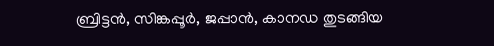ബ്രിട്ടന്‍, സിങ്കപ്പൂര്‍, ജപ്പാന്‍, കാനഡ തുടങ്ങിയ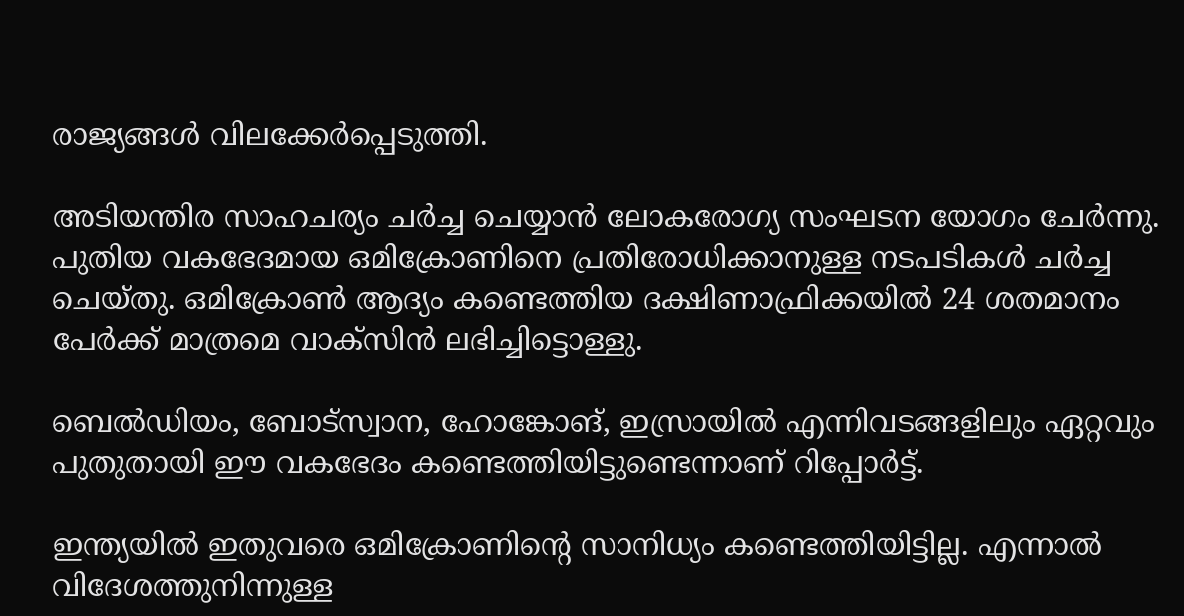രാജ്യങ്ങള്‍ വിലക്കേര്‍പ്പെടുത്തി.

അടിയന്തിര സാഹചര്യം ചര്‍ച്ച ചെയ്യാന്‍ ലോകരോഗ്യ സംഘടന യോഗം ചേര്‍ന്നു. പുതിയ വകഭേദമായ ഒമിക്രോണിനെ പ്രതിരോധിക്കാനുള്ള നടപടികള്‍ ചര്‍ച്ച ചെയ്തു. ഒമിക്രോണ്‍ ആദ്യം കണ്ടെത്തിയ ദക്ഷിണാഫ്രിക്കയില്‍ 24 ശതമാനം പേര്‍ക്ക് മാത്രമെ വാക്‌സിന്‍ ലഭിച്ചിട്ടൊള്ളു.

ബെല്‍ഡിയം, ബോട്‌സ്വാന, ഹോങ്കോങ്, ഇസ്രായില്‍ എന്നിവടങ്ങളിലും ഏറ്റവും പുതുതായി ഈ വകഭേദം കണ്ടെത്തിയിട്ടുണ്ടെന്നാണ് റിപ്പോര്‍ട്ട്.

ഇന്ത്യയില്‍ ഇതുവരെ ഒമിക്രോണിന്റെ സാനിധ്യം കണ്ടെത്തിയിട്ടില്ല. എന്നാല്‍ വിദേശത്തുനിന്നുള്ള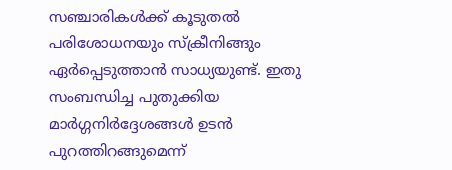സഞ്ചാരികള്‍ക്ക് കൂടുതല്‍ പരിശോധനയും സ്‌ക്രീനിങ്ങും ഏര്‍പ്പെടുത്താന്‍ സാധ്യയുണ്ട്. ഇതു സംബന്ധിച്ച പുതുക്കിയ മാര്‍ഗ്ഗനിര്‍ദ്ദേശങ്ങള്‍ ഉടന്‍ പുറത്തിറങ്ങുമെന്ന്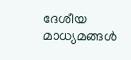ദേശീയ മാധ്യമങ്ങള്‍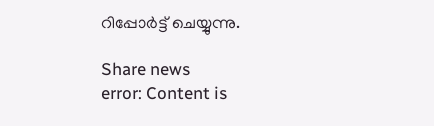റിപ്പോര്‍ട്ട് ചെയ്യുന്നു.

Share news
error: Content is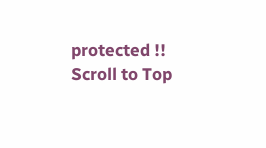protected !!
Scroll to Top